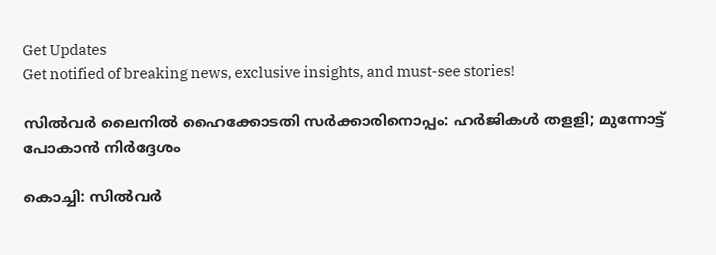Get Updates
Get notified of breaking news, exclusive insights, and must-see stories!

സിൽവർ ലൈനിൽ ഹൈക്കോടതി സർക്കാരിനൊപ്പം: ഹർജികൾ തളളി; മുന്നോട്ട് പോകാൻ നിർദ്ദേശം

കൊച്ചി: സിൽവർ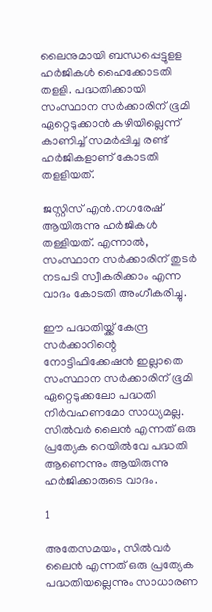ലൈനുമായി ബന്ധപ്പെട്ടുളള ഹര്‍ജികള്‍ ഹൈക്കോടതി തളളി. പദ്ധതിക്കായി സംസ്ഥാന സര്‍ക്കാരിന് ഭൂമി ഏറ്റെടുക്കാൻ കഴിയില്ലെന്ന് കാണിച്ച് സമർപ്പിച്ച രണ്ട് ഹര്‍ജികളാണ് കോടതി തളളിയത്.

ജസ്റ്റിസ് എൻ.നഗരേഷ് ആയിരുന്നു ഹർജികൾ തള്ളിയത്. എന്നാൽ, സംസ്ഥാന സര്‍ക്കാരിന് തുടര്‍ നടപടി സ്വീകരിക്കാം എന്ന വാദം കോടതി അംഗീകരിച്ചു.

ഈ പദ്ധതിയ്ക്ക് കേന്ദ്ര സര്‍ക്കാറിന്റെ നോട്ടിഫിക്കേഷന്‍ ഇല്ലാതെ സംസ്ഥാന സര്‍ക്കാരിന് ഭൂമി ഏറ്റെടുക്കലോ പദ്ധതി നിര്‍വഹണമോ സാധ്യമല്ല. സിൽവർ ലൈൻ എന്നത് ഒരു പ്രത്യേക റെയില്‍വേ പദ്ധതി ആണെന്നും ആയിരുന്നു ഹര്‍ജിക്കാരുടെ വാദം.

1

അതേസമയം, സിൽവർ ലൈൻ എന്നത് ഒരു പ്രത്യേക പദ്ധതിയല്ലെന്നും സാധാരണ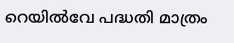റെയില്‍വേ പദ്ധതി മാത്രം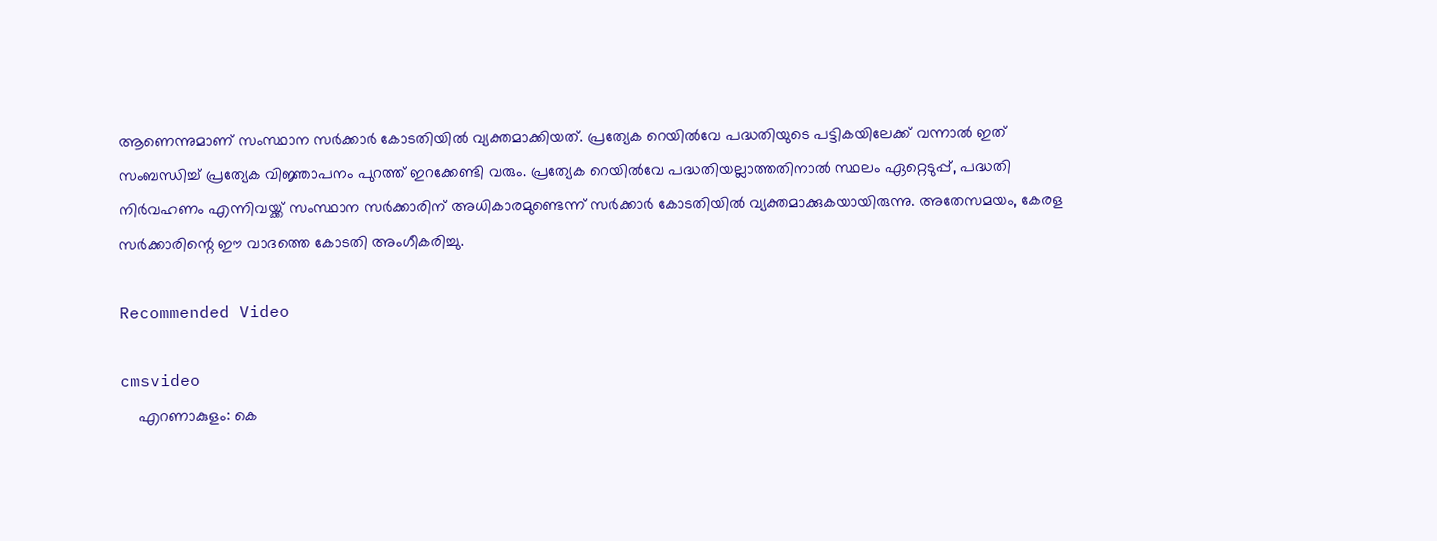ആണെന്നുമാണ് സംസ്ഥാന സര്‍ക്കാര്‍ കോടതിയിൽ വ്യക്തമാക്കിയത്. പ്രത്യേക റെയില്‍വേ പദ്ധതിയുടെ പട്ടികയിലേക്ക് വന്നാൽ ഇത് സംബന്ധിച്ച് പ്രത്യേക വിജ്ഞാപനം പുറത്ത് ഇറക്കേണ്ടി വരും. പ്രത്യേക റെയില്‍വേ പദ്ധതിയല്ലാത്തതിനാല്‍ സ്ഥലം ഏറ്റെടുപ്പ്, പദ്ധതി നിര്‍വഹണം എന്നിവയ്ക്ക് സംസ്ഥാന സര്‍ക്കാരിന് അധികാരമുണ്ടെന്ന് സര്‍ക്കാര്‍ കോടതിയിൽ വ്യക്തമാക്കുകയായിരുന്നു. അതേസമയം, കേരള സർക്കാരിന്റെ ഈ വാദത്തെ കോടതി അംഗീകരിച്ചു.

Recommended Video

cmsvideo
    എറണാകുളം: കെ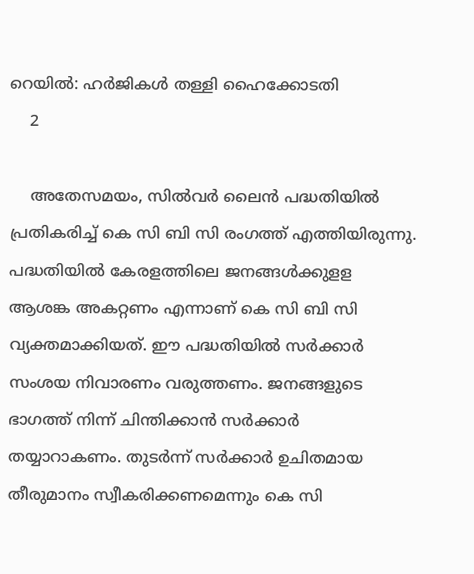റെയിൽ: ഹർജികൾ തള്ളി ഹൈക്കോടതി
    2

    അതേസമയം, സിൽവർ ലൈൻ പദ്ധതിയിൽ പ്രതികരിച്ച് കെ സി ബി സി രംഗത്ത് എത്തിയിരുന്നു. പദ്ധതിയിൽ കേരളത്തിലെ ജനങ്ങൾക്കുളള ആശങ്ക അകറ്റണം എന്നാണ് കെ സി ബി സി വ്യക്തമാക്കിയത്. ഈ പദ്ധതിയിൽ സ‍ർക്കാർ സംശയ നിവാരണം വരുത്തണം. ജനങ്ങളുടെ ഭാഗത്ത് നിന്ന് ചിന്തിക്കാൻ സർക്കാർ തയ്യാറാകണം. തുടർന്ന് സർക്കാർ ഉചിതമായ തീരുമാനം സ്വീകരിക്കണമെന്നും കെ സി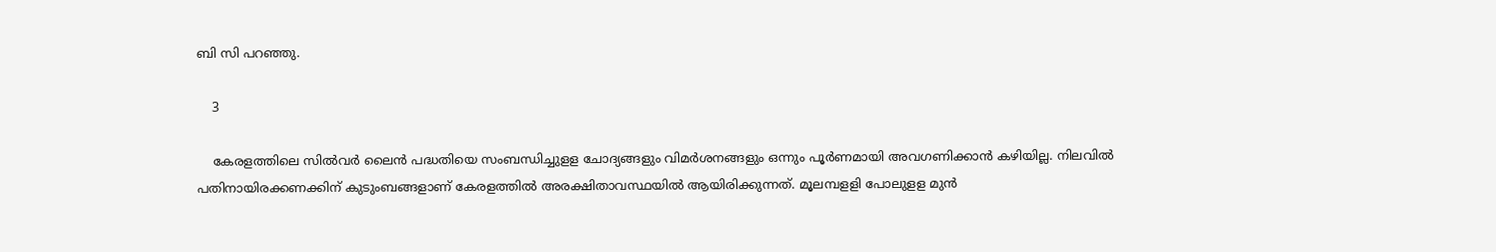ബി സി പറഞ്ഞു.

    3

    കേരളത്തിലെ സിൽവർ ലൈൻ പദ്ധതിയെ സംബന്ധിച്ചുളള ചോദ്യങ്ങളും വി‍മർശനങ്ങളും ഒന്നും പൂ‍ർണമായി അവഗണിക്കാൻ കഴിയില്ല. നിലവിൽ പതിനായിരക്കണക്കിന് കുടുംബങ്ങളാണ് കേരളത്തിൽ അരക്ഷിതാവസ്ഥയിൽ ആയിരിക്കുന്നത്. മൂലമ്പളളി പോലുളള മുൻ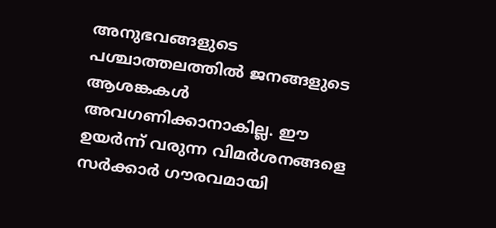അനുഭവങ്ങളുടെ പശ്ചാത്തലത്തിൽ ജനങ്ങളുടെ ആശങ്കകൾ അവഗണിക്കാനാകില്ല. ഈ ഉയർന്ന് വരുന്ന വിമർശനങ്ങളെ സർക്കാർ ഗൗരവമായി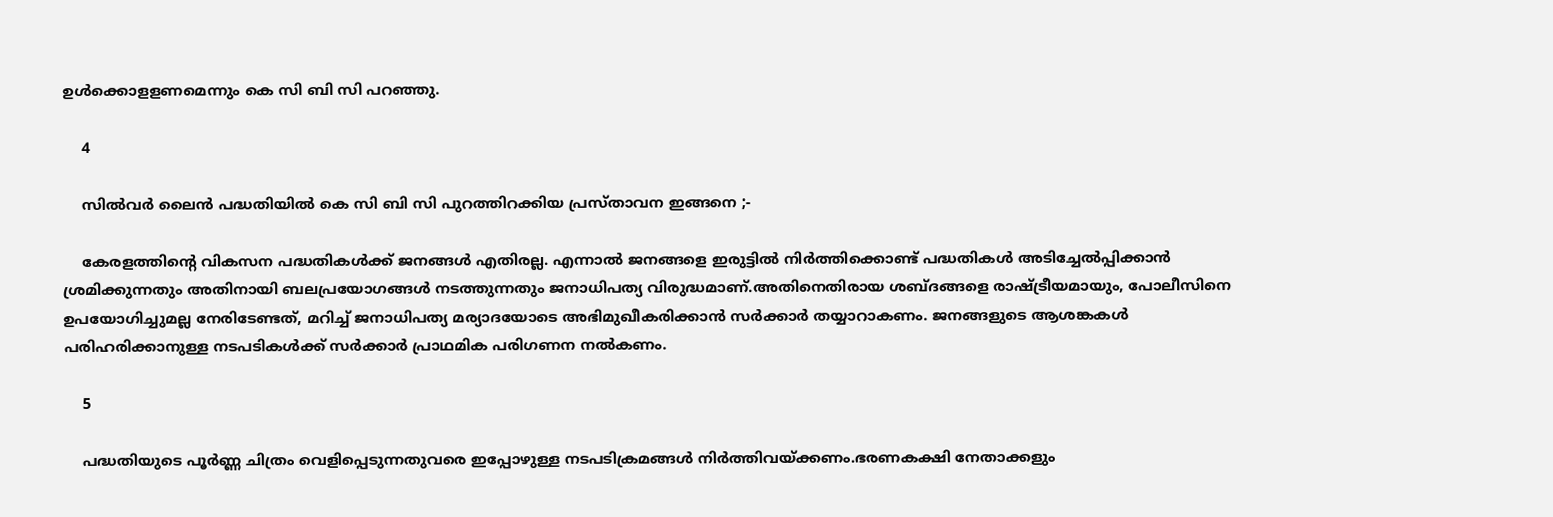ഉൾക്കൊളളണമെന്നും കെ സി ബി സി പറഞ്ഞു.

    4

    സിൽവർ ലൈൻ പദ്ധതിയിൽ കെ സി ബി സി പുറത്തിറക്കിയ പ്രസ്താവന ഇങ്ങനെ ;-

    കേരളത്തിന്റെ വികസന പദ്ധതികള്‍ക്ക് ജനങ്ങള്‍ എതിരല്ല. എന്നാല്‍ ജനങ്ങളെ ഇരുട്ടില്‍ നിര്‍ത്തിക്കൊണ്ട് പദ്ധതികള്‍ അടിച്ചേല്‍പ്പിക്കാന്‍ ശ്രമിക്കുന്നതും അതിനായി ബലപ്രയോഗങ്ങള്‍ നടത്തുന്നതും ജനാധിപത്യ വിരുദ്ധമാണ്.അതിനെതിരായ ശബ്ദങ്ങളെ രാഷ്ട്രീയമായും, പോലീസിനെ ഉപയോഗിച്ചുമല്ല നേരിടേണ്ടത്, മറിച്ച് ജനാധിപത്യ മര്യാദയോടെ അഭിമുഖീകരിക്കാന്‍ സര്‍ക്കാര്‍ തയ്യാറാകണം. ജനങ്ങളുടെ ആശങ്കകള്‍ പരിഹരിക്കാനുള്ള നടപടികള്‍ക്ക് സര്‍ക്കാര്‍ പ്രാഥമിക പരിഗണന നല്‍കണം.

    5

    പദ്ധതിയുടെ പൂര്‍ണ്ണ ചിത്രം വെളിപ്പെടുന്നതുവരെ ഇപ്പോഴുള്ള നടപടിക്രമങ്ങള്‍ നിര്‍ത്തിവയ്ക്കണം.ഭരണകക്ഷി നേതാക്കളും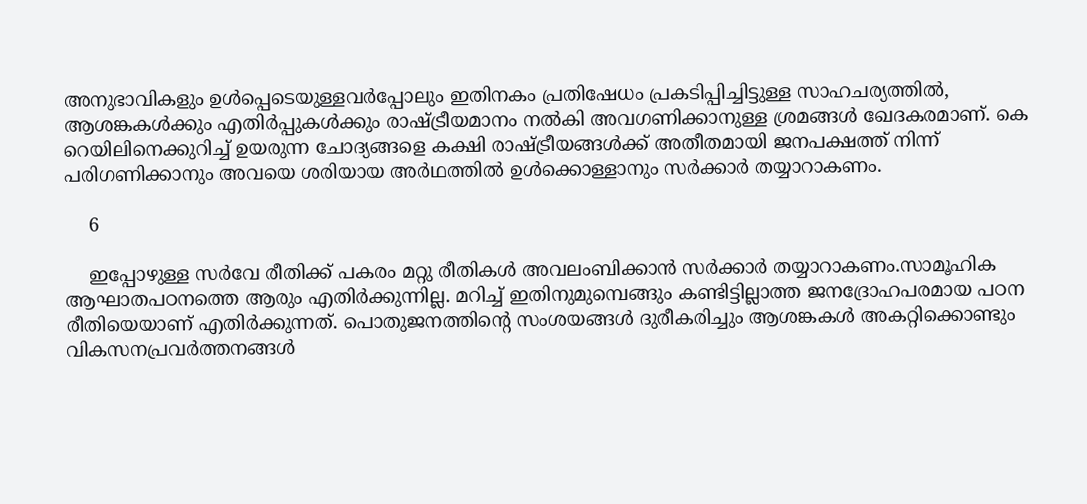അനുഭാവികളും ഉള്‍പ്പെടെയുള്ളവര്‍പ്പോലും ഇതിനകം പ്രതിഷേധം പ്രകടിപ്പിച്ചിട്ടുള്ള സാഹചര്യത്തില്‍, ആശങ്കകള്‍ക്കും എതിര്‍പ്പുകള്‍ക്കും രാഷ്ട്രീയമാനം നല്‍കി അവഗണിക്കാനുള്ള ശ്രമങ്ങള്‍ ഖേദകരമാണ്. കെ റെയിലിനെക്കുറിച്ച് ഉയരുന്ന ചോദ്യങ്ങളെ കക്ഷി രാഷ്ട്രീയങ്ങള്‍ക്ക് അതീതമായി ജനപക്ഷത്ത് നിന്ന് പരിഗണിക്കാനും അവയെ ശരിയായ അര്‍ഥത്തില്‍ ഉള്‍ക്കൊള്ളാനും സര്‍ക്കാര്‍ തയ്യാറാകണം.

    6

    ഇപ്പോഴുള്ള സര്‍വേ രീതിക്ക് പകരം മറ്റു രീതികള്‍ അവലംബിക്കാന്‍ സര്‍ക്കാര്‍ തയ്യാറാകണം.സാമൂഹിക ആഘാതപഠനത്തെ ആരും എതിര്‍ക്കുന്നില്ല. മറിച്ച് ഇതിനുമുമ്പെങ്ങും കണ്ടിട്ടില്ലാത്ത ജനദ്രോഹപരമായ പഠന രീതിയെയാണ് എതിര്‍ക്കുന്നത്. പൊതുജനത്തിന്റെ സംശയങ്ങള്‍ ദുരീകരിച്ചും ആശങ്കകള്‍ അകറ്റിക്കൊണ്ടും വികസനപ്രവര്‍ത്തനങ്ങള്‍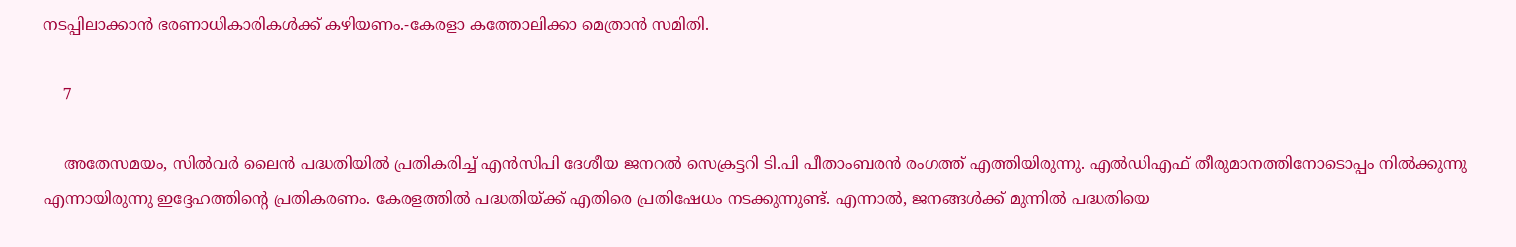നടപ്പിലാക്കാന്‍ ഭരണാധികാരികള്‍ക്ക് കഴിയണം.-കേരളാ കത്തോലിക്കാ മെത്രാൻ സമിതി.

    7

    അതേസമയം, സില്‍വര്‍ ലൈന്‍ പദ്ധതിയിൽ പ്രതികരിച്ച് എന്‍സിപി ദേശീയ ജനറല്‍ സെക്രട്ടറി ടി.പി പീതാംബരന്‍ രംഗത്ത് എത്തിയിരുന്നു. എല്‍ഡിഎഫ് തീരുമാനത്തിനോടൊപ്പം നില്‍ക്കുന്നു എന്നായിരുന്നു ഇദ്ദേഹത്തിന്റെ പ്രതികരണം. കേരളത്തിൽ പദ്ധതിയ്ക്ക് എതിരെ പ്രതിഷേധം നടക്കുന്നുണ്ട്. എന്നാൽ, ജനങ്ങള്‍ക്ക് മുന്നിൽ പദ്ധതിയെ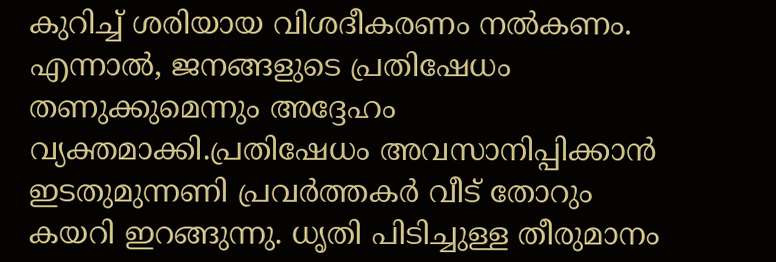കുറിച്ച് ശരിയായ വിശദീകരണം നല്‍കണം. എന്നാൽ, ജനങ്ങളുടെ പ്രതിഷേധം തണുക്കുമെന്നും അദ്ദേഹം വ്യക്തമാക്കി.പ്രതിഷേധം അവസാനിപ്പിക്കാൻ ഇടതുമുന്നണി പ്രവര്‍ത്തകര്‍ വീട് തോറും കയറി ഇറങ്ങുന്നു. ധൃതി പിടിച്ചുള്ള തീരുമാനം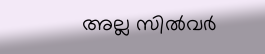അല്ല സില്‍വര്‍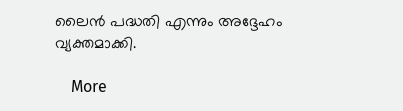ലൈന്‍ പദ്ധതി എന്നും അദ്ദേഹം വ്യക്തമാക്കി.

    More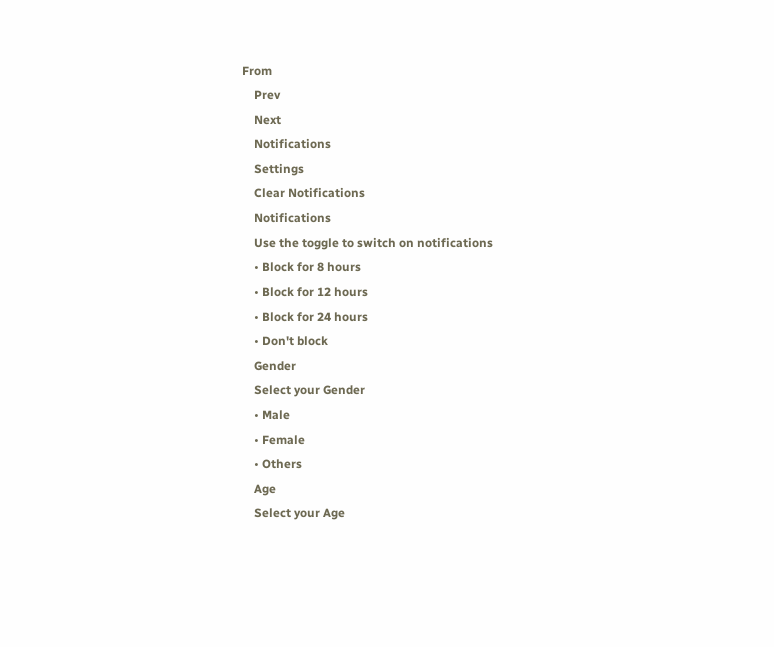From
    Prev
    Next
    Notifications
    Settings
    Clear Notifications
    Notifications
    Use the toggle to switch on notifications
    • Block for 8 hours
    • Block for 12 hours
    • Block for 24 hours
    • Don't block
    Gender
    Select your Gender
    • Male
    • Female
    • Others
    Age
    Select your Age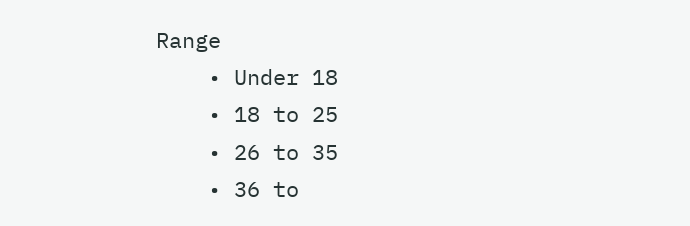Range
    • Under 18
    • 18 to 25
    • 26 to 35
    • 36 to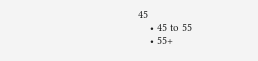45
    • 45 to 55
    • 55+